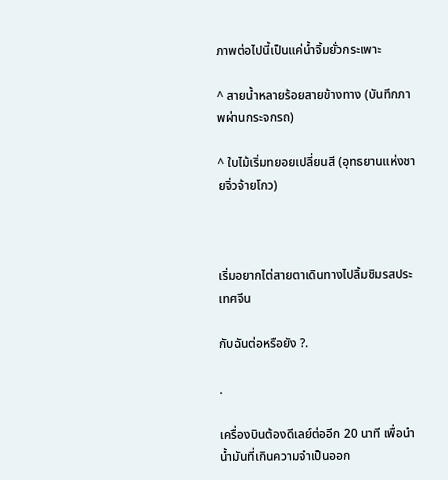ภาพต่อไปนี้เป็นแค่น้ำจิ้มยั่วกระเพาะ

^ สายน้ำหลายร้อยสายข้างทาง (บันทึกภาพผ่านกระจกรถ)

^ ใบไม้เริ่มทยอยเปลี่ยนสี (อุทธยานแห่งชายจิ่วจ้ายโกว)



เริ่มอยากไต่สายตาเดินทางไปลิ้มชิมรสประเทศจีน

กับฉันต่อหรือยัง ?.

.

เครื่องบินต้องดีเลย์ต่ออีก 20 นาที เพื่อนำน้ำมันที่เกินความจำเป็นออก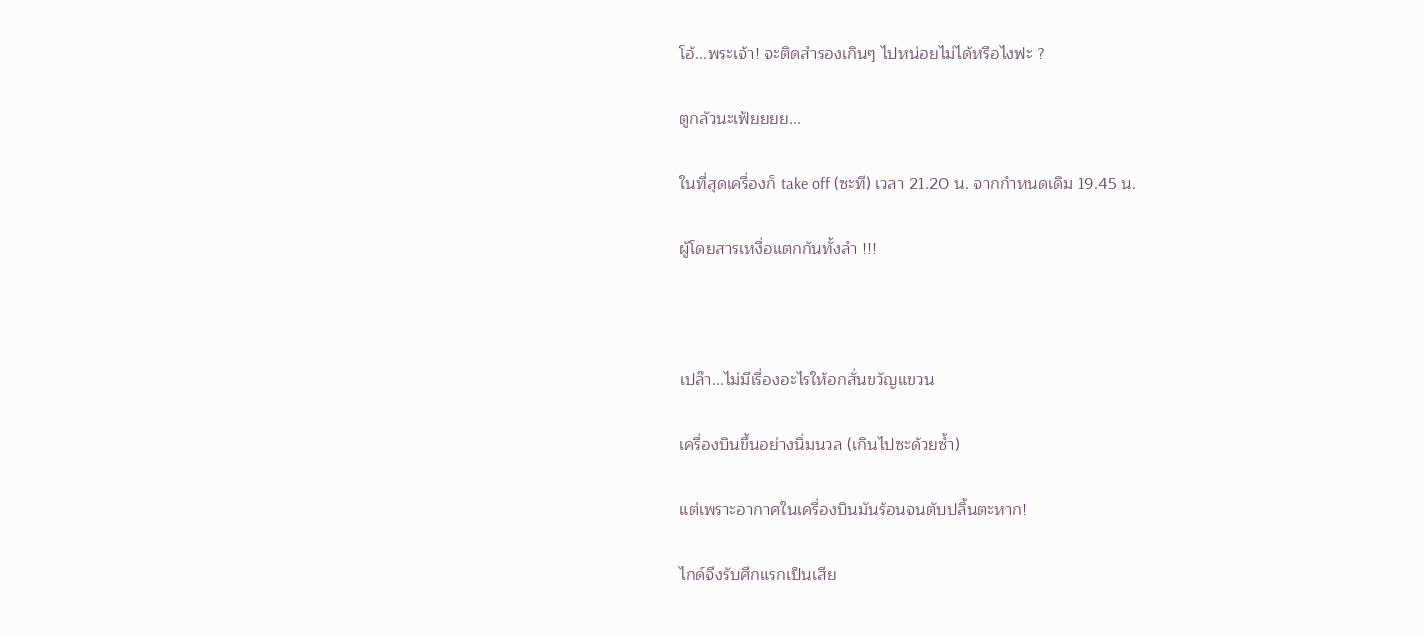โอ้...พระเจ้า! จะติดสำรองเกินๆ ไปหน่อยไม่ได้หรือไงฟะ ?

ตูกลัวนะเฟ้ยยยย...

ในที่สุดเครื่องก็ take off (ซะที) เวลา 21.20 น. จากกำหนดเดิม 19.45 น.

ผู้โดยสารเหงื่อแตกกันทั้งลำ !!!



เปล๊า...ไม่มีเรื่องอะไรให้อกสั่นขวัญแขวน

เครื่องบินขึ้นอย่างนิ่มนวล (เกินไปซะด้วยซ้ำ)

แต่เพราะอากาศในเครื่องบินมันร้อนจนตับปลิ้นตะหาก!

ไกด์จึงรับศึกแรกเป็นเสีย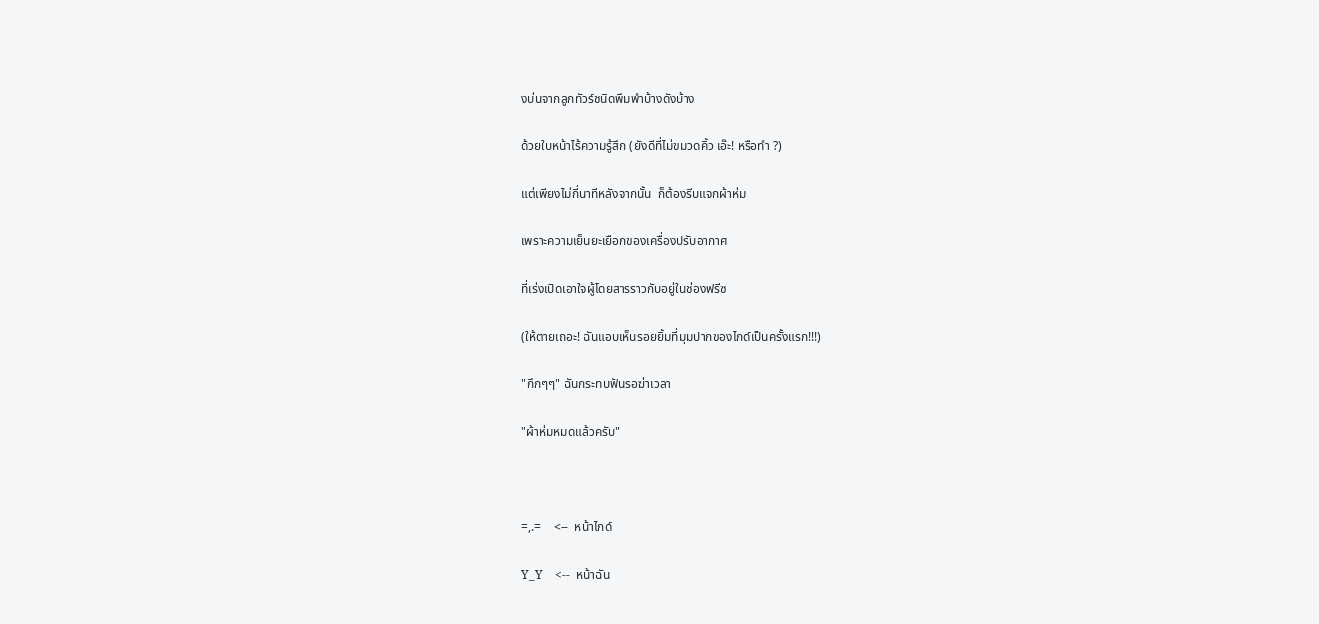งบ่นจากลูกทัวร์ชนิดพึมพำบ้างดังบ้าง

ด้วยใบหน้าไร้ความรู้สึก (ยังดีที่ไม่ขมวดคิ้ว เอ๊ะ! หรือทำ ?)

แต่เพียงไม่กี่นาทีหลังจากนั้น  ก็ต้องรีบแจกผ้าห่ม

เพราะความเย็นยะเยือกของเครื่องปรับอากาศ

ที่เร่งเปิดเอาใจผู้โดยสารราวกับอยู่ในช่องฟรีซ

(ให้ตายเถอะ! ฉันแอบเห็นรอยยิ้มที่มุมปากของไกด์เป็นครั้งแรก!!!)

"กึกๆๆ" ฉันกระทบฟันรอฆ่าเวลา

"ผ้าห่มหมดแล้วครับ"



=,.=    <--  หน้าไกด์

Y_Y    <--  หน้าฉัน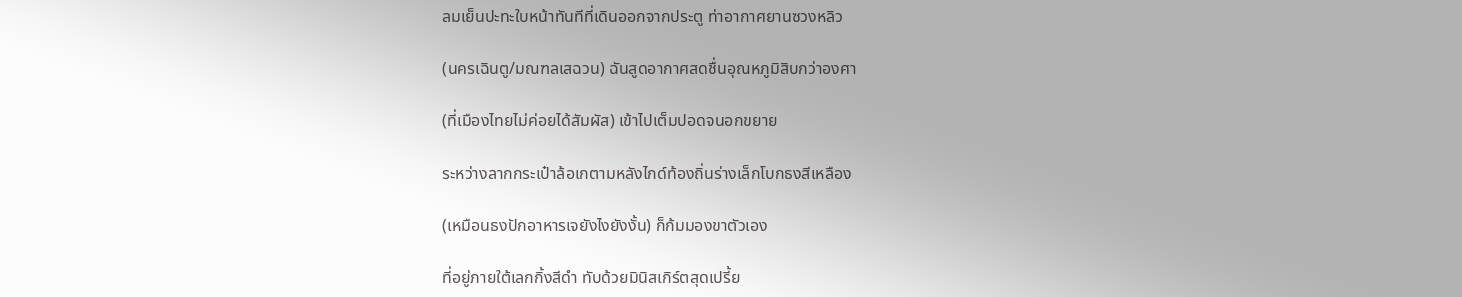ลมเย็นปะทะใบหน้าทันทีที่เดินออกจากประตู ท่าอากาศยานซวงหลิว

(นครเฉินตู/มณฑลเสฉวน) ฉันสูดอากาศสดชื่นอุณหภูมิสิบกว่าองศา

(ที่เมืองไทยไม่ค่อยได้สัมผัส) เข้าไปเต็มปอดจนอกขยาย

ระหว่างลากกระเป๋าล้อเกตามหลังไกด์ท้องถิ่นร่างเล็กโบกธงสีเหลือง

(เหมือนธงปักอาหารเจยังไงยังงั้น) ก็ก้มมองขาตัวเอง

ที่อยู่ภายใต้เลกกิ้งสีดำ ทับด้วยมินิสเกิร์ตสุดเปรี้ย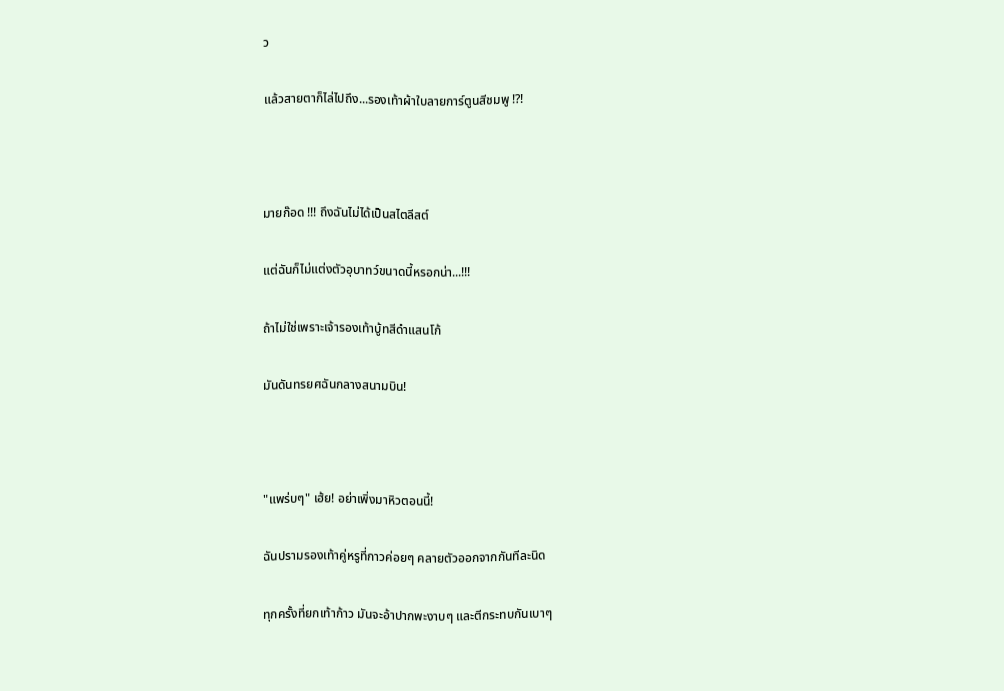ว

แล้วสายตาก็ไล่ไปถึง...รองเท้าผ้าใบลายการ์ตูนสีชมพู !?!



มายก๊อด !!! ถึงฉันไม่ได้เป็นสไตลีสต์

แต่ฉันก็ไม่แต่งตัวอุบาทว์ขนาดนี้หรอกน่า...!!!

ถ้าไม่ใช่เพราะเจ้ารองเท้าบู้ทสีดำแสนโก้

มันดันทรยศฉันกลางสนามบิน!



"แพร่บๆ" เฮ้ย! อย่าเพิ่งมาหิวตอนนี้!

ฉันปรามรองเท้าคู่หรูที่กาวค่อยๆ คลายตัวออกจากกันทีละนิด

ทุกครั้งที่ยกเท้าก้าว มันจะอ้าปากพะงาบๆ และตีกระทบกันเบาๆ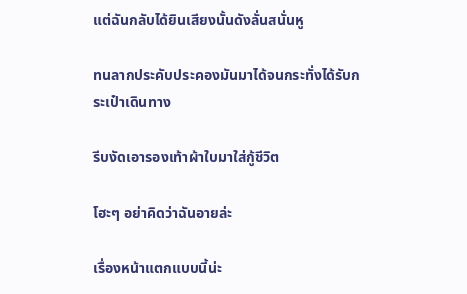แต่ฉันกลับได้ยินเสียงนั้นดังลั่นสนั่นหู

ทนลากประคับประคองมันมาได้จนกระทั่งได้รับกระเป๋าเดินทาง

รีบงัดเอารองเท้าผ้าใบมาใส่กู้ชีวิต

โฮะๆ อย่าคิดว่าฉันอายล่ะ

เรื่องหน้าแตกแบบนี้น่ะ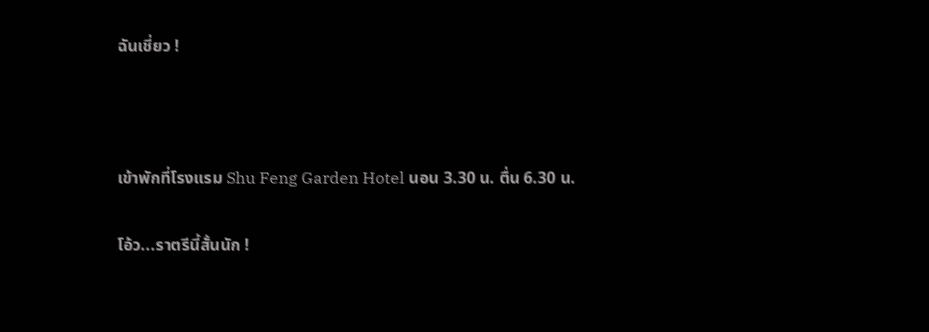ฉันเชี่ยว !



เข้าพักที่โรงแรม Shu Feng Garden Hotel นอน 3.30 น. ตื่น 6.30 น.

โอ้ว...ราตรีนี้สั้นนัก !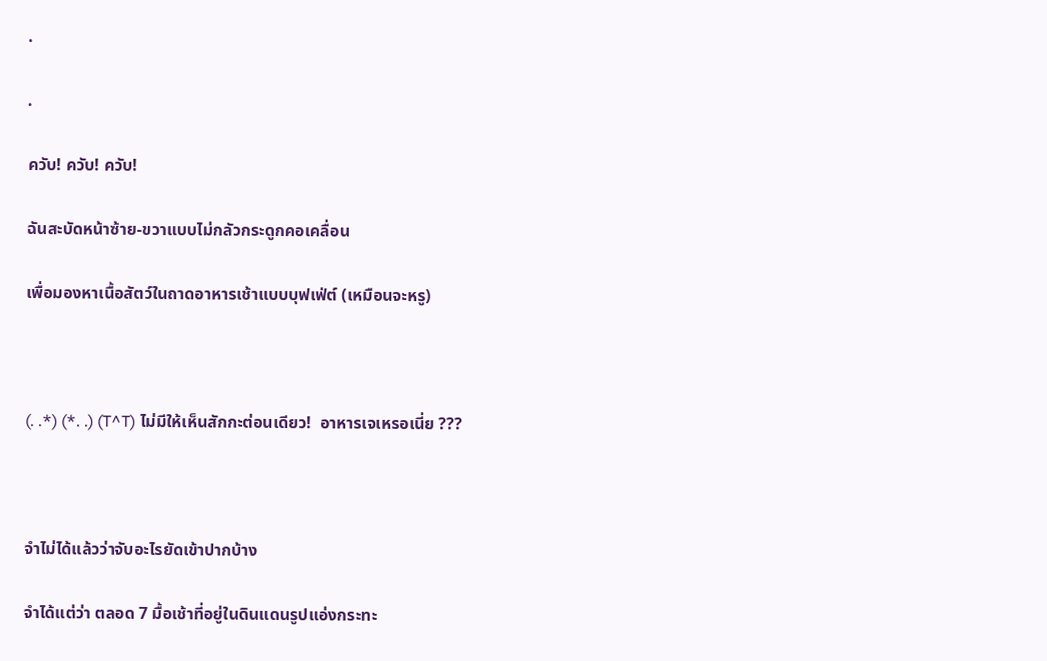.

.

ควับ! ควับ! ควับ!

ฉันสะบัดหน้าซ้าย-ขวาแบบไม่กลัวกระดูกคอเคลื่อน

เพื่อมองหาเนื้อสัตว์ในถาดอาหารเช้าแบบบุฟเฟ่ต์ (เหมือนจะหรู)



(. .*) (*. .) (T^T) ไม่มีให้เห็นสักกะต่อนเดียว!  อาหารเจเหรอเนี่ย ???



จำไม่ได้แล้วว่าจับอะไรยัดเข้าปากบ้าง

จำได้แต่ว่า ตลอด 7 มื้อเช้าที่อยู่ในดินแดนรูปแอ่งกระทะ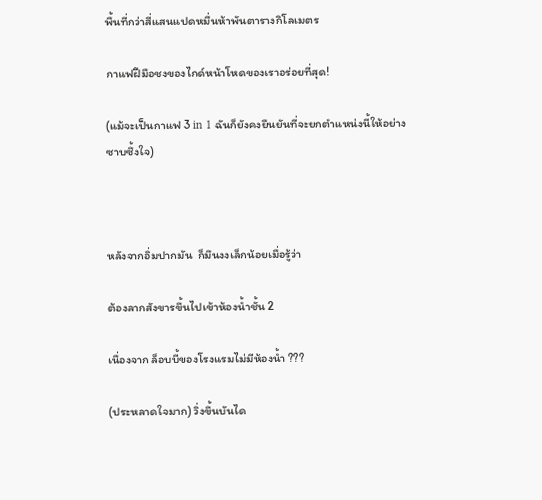พื้นที่กว่าสี่แสนแปดหมื่นห้าพันตารางกิโลเมตร

กาแฟฝีมือชงของไกด์หน้าโหดของเราอร่อยที่สุด!

(แม้จะเป็นกาแฟ 3 in 1 ฉันก็ยังคงยืนยันที่จะยกตำแหน่งนี้ให้อย่างซาบซึ้งใจ)



หลังจากอิ่มปากมัน  ก็มึนงงเล็กน้อยเมื่อรู้ว่า

ต้องลากสังขารขึ้นไปเข้าห้องน้ำชั้น 2

เนื่องจาก ล็อบบี้ของโรงแรมไม่มีห้องน้ำ ???

(ประหลาดใจมาก) วิ่งขึ้นบันได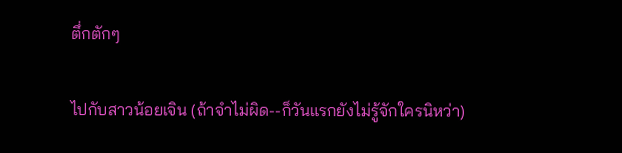ตึ่กตักๆ

ไปกับสาวน้อยเจิน (ถ้าจำไม่ผิด--ก็วันแรกยังไม่รู้จักใครนิหว่า)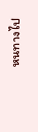หนทางไป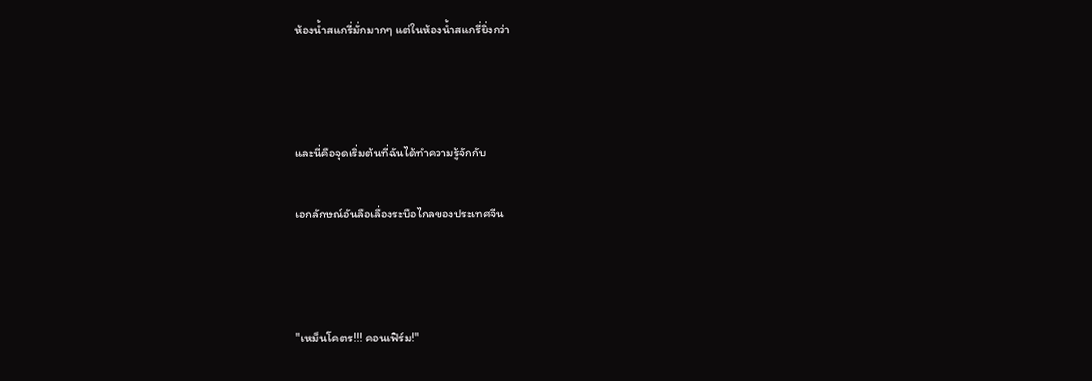ห้องน้ำสแกรี่มั่กมากๆ แต่ในห้องน้ำสแกรี่ยิ่งกว่า



และนี่คือจุดเริ่มต้นที่ฉันได้ทำความรู้จักกับ

เอกลักษณ์อันลือเลื่องระบือไกลของประเทศจีน



"เหม็นโคตร!!! คอนเฟิร์ม!"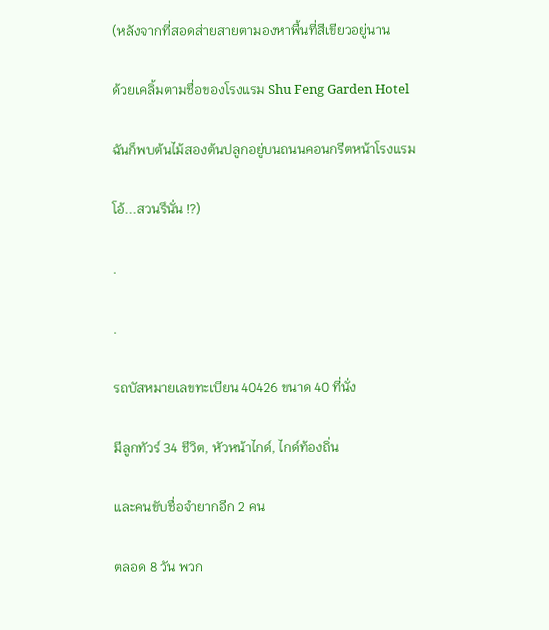(หลังจากที่สอดส่ายสายตามองหาพื้นที่สีเขียวอยู่นาน

ด้วยเคลิ้มตามชื่อของโรงแรม Shu Feng Garden Hotel

ฉันก็พบต้นไม้สองต้นปลูกอยู่บนถนนคอนกรีตหน้าโรงแรม

โอ้...สวนรึนั่น !?)

.

.

รถบัสหมายเลขทะเบียน 40426 ขนาด 40 ที่นั่ง

มีลูกทัวร์ 34 ชีวิต, หัวหน้าไกด์, ไกด์ท้องถิ่น

และคนขับชื่อจำยากอีก 2 คน

ตลอด 8 วัน พวก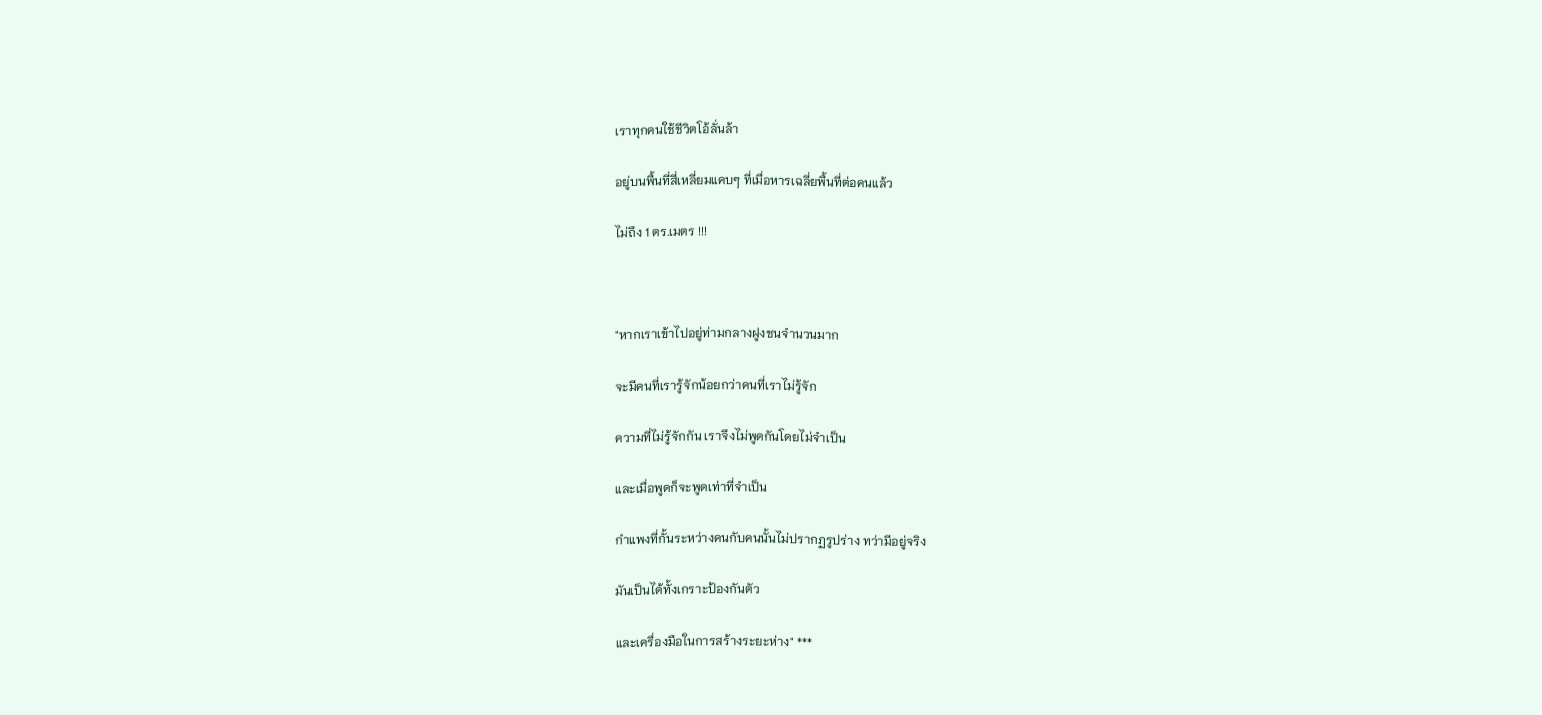เราทุกคนใช้ชีวิตโอ้ลั่นล้า

อยู่บนพื้นที่สี่เหลี่ยมแคบๆ ที่เมื่อหารเฉลี่ยพื้นที่ต่อคนแล้ว

ไม่ถึง 1 ตร.เมตร !!!



"หากเราเข้าไปอยู่ท่ามกลางฝูงชนจำนวนมาก

จะมีคนที่เรารู้จักน้อยกว่าคนที่เราไม่รู้จัก

ความที่ไม่รู้จักกัน เราจึงไม่พูดกันโดยไม่จำเป็น

และเมื่อพูดก็จะพูดเท่าที่จำเป็น

กำแพงที่กั้นระหว่างคนกับคนนั้นไม่ปรากฏรูปร่าง ทว่ามีอยู่จริง

มันเป็นได้ทั้งเกราะป้องกันตัว

และเครื่องมือในการสร้างระยะห่าง" ***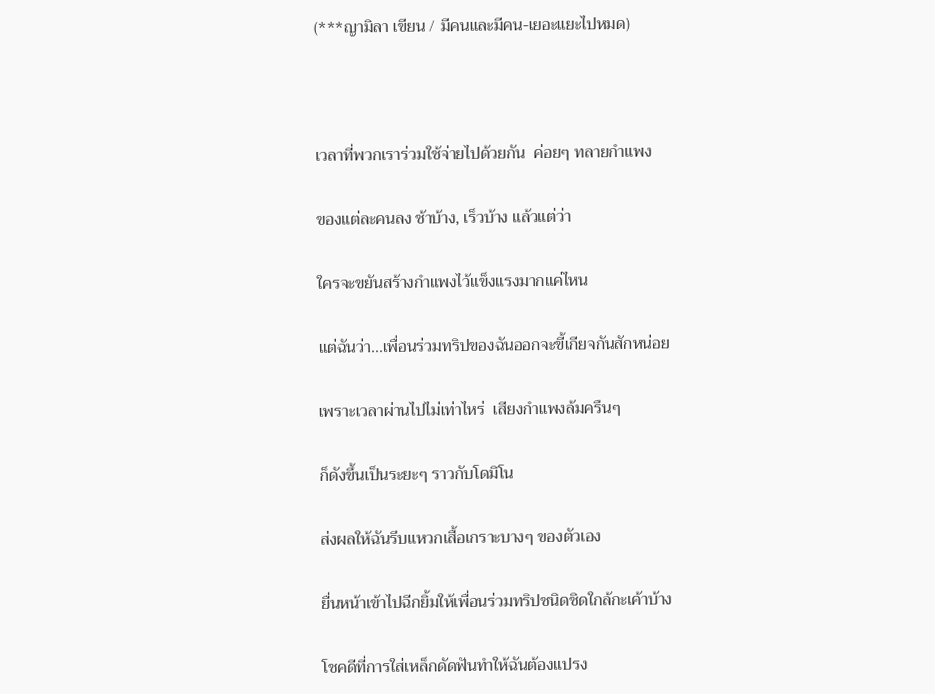(***ญามิลา เขียน / มีคนและมีคน-เยอะแยะไปหมด)



เวลาที่พวกเราร่วมใช้จ่ายไปด้วยกัน  ค่อยๆ ทลายกำแพง

ของแต่ละคนลง ช้าบ้าง, เร็วบ้าง แล้วแต่ว่า

ใครจะขยันสร้างกำแพงไว้แข็งแรงมากแค่ไหน

แต่ฉันว่า...เพื่อนร่วมทริปของฉันออกจะขี้เกียจกันสักหน่อย

เพราะเวลาผ่านไปไม่เท่าไหร่  เสียงกำแพงล้มครืนๆ

ก็ดังขึ้นเป็นระยะๆ ราวกับโดมิโน

ส่งผลให้ฉันรีบแหวกเสื้อเกราะบางๆ ของตัวเอง

ยื่นหน้าเข้าไปฉีกยิ้มให้เพื่อนร่วมทริปชนิดชิดใกล้กะเค้าบ้าง

โชคดีที่การใส่เหล็กดัดฟันทำให้ฉันต้องแปรง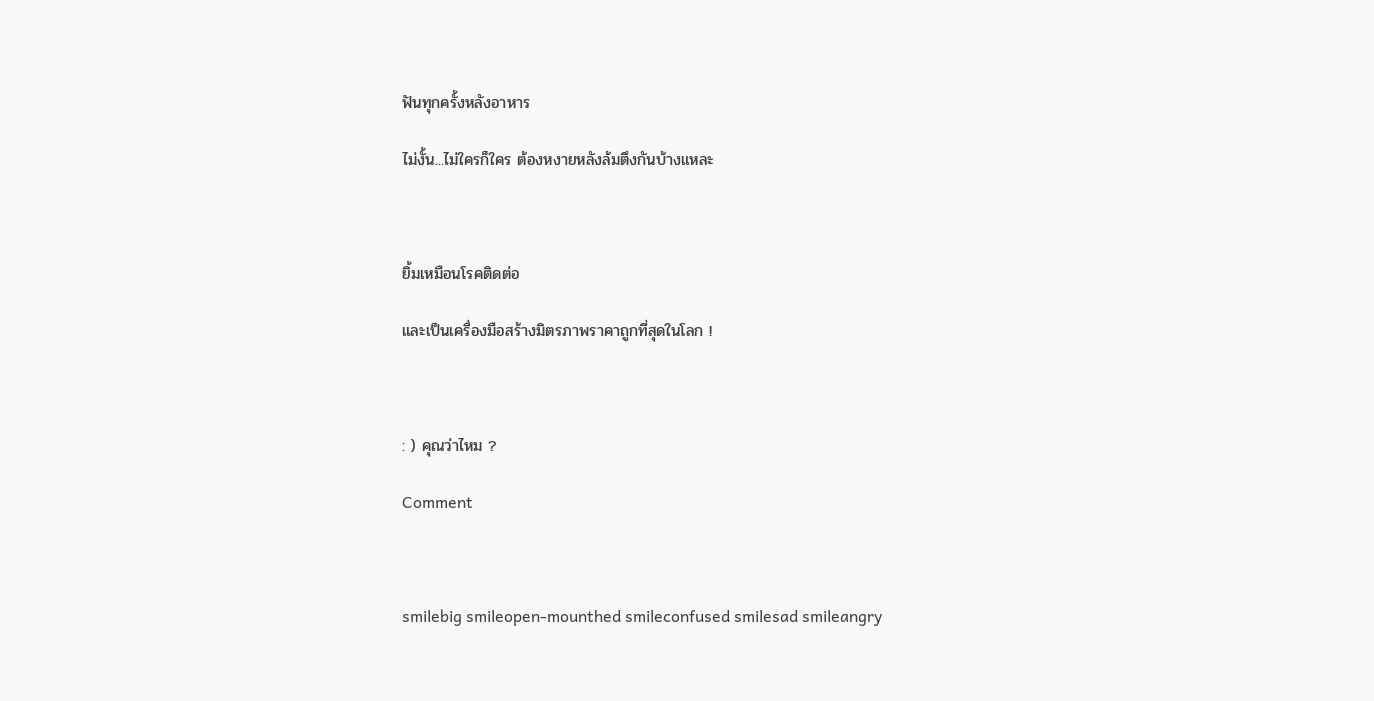ฟันทุกครั้งหลังอาหาร

ไม่งั้น...ไม่ใครก็ใคร ต้องหงายหลังล้มตึงกันบ้างแหละ



ยิ้มเหมือนโรคติดต่อ

และเป็นเครื่องมือสร้างมิตรภาพราคาถูกที่สุดในโลก !



: ) คุณว่าไหม ?

Comment



smilebig smileopen-mounthed smileconfused smilesad smileangry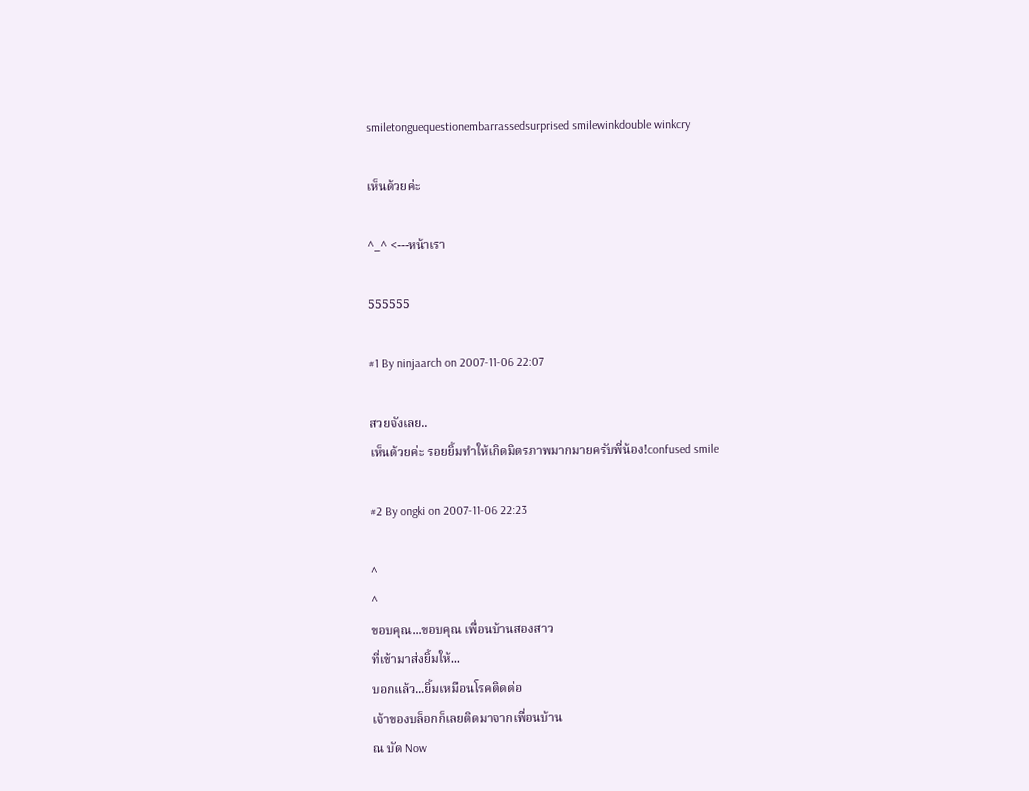smiletonguequestionembarrassedsurprised smilewinkdouble winkcry

เห็นด้วยค่ะ

^_^ <---หน้าเรา

555555

#1 By ninjaarch on 2007-11-06 22:07

สวยจังเลย..
เห็นด้วยค่ะ รอยยิ้มทำให้เกิดมิตรภาพมากมายครับพี่น้อง!confused smile

#2 By ongki on 2007-11-06 22:23

^
^
ขอบคุณ...ขอบคุณ เพื่อนบ้านสองสาว
ที่เข้ามาส่งยิ้มให้...
บอกแล้ว...ยิ้มเหมือนโรคติดต่อ
เจ้าของบล็อกก็เลยติดมาจากเพื่อนบ้าน
ณ บัด Now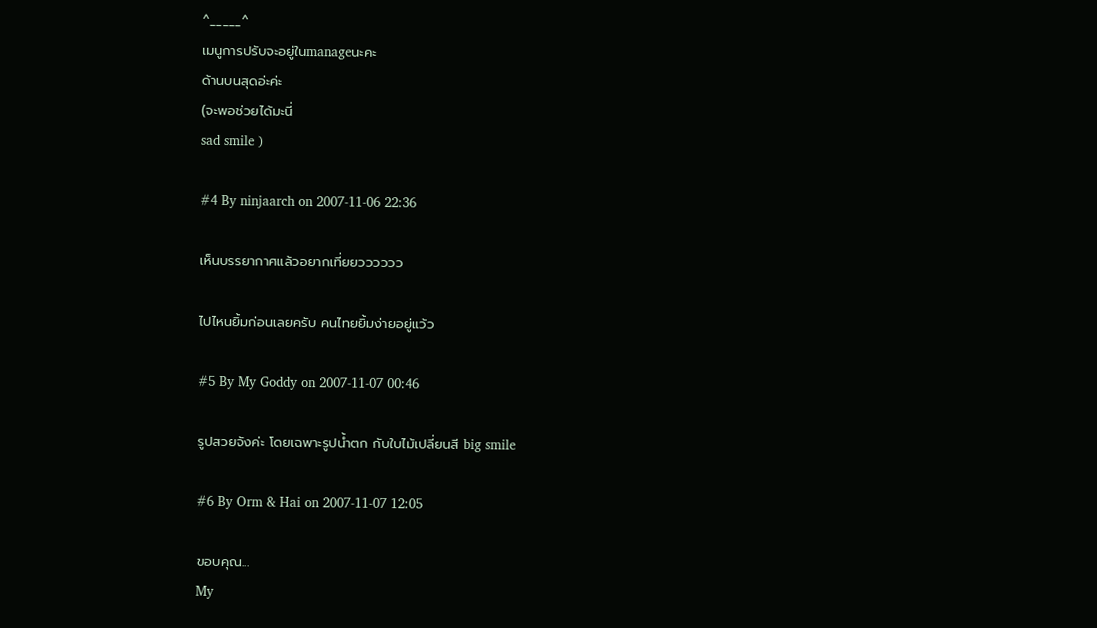^_____^
เมนูการปรับจะอยู่ในmanageนะคะ
ด้านบนสุดอ่ะค่ะ
(จะพอช่วยได้มะนี่
sad smile )

#4 By ninjaarch on 2007-11-06 22:36

เห็นบรรยากาศแล้วอยากเที่ยยวววววว

ไปไหนยิ้มก่อนเลยครับ คนไทยยิ้มง่ายอยู่แว้ว

#5 By My Goddy on 2007-11-07 00:46

รูปสวยจังค่ะ โดยเฉพาะรูปน้ำตก กับใบไม้เปลี่ยนสี big smile

#6 By Orm & Hai on 2007-11-07 12:05

ขอบคุณ...
My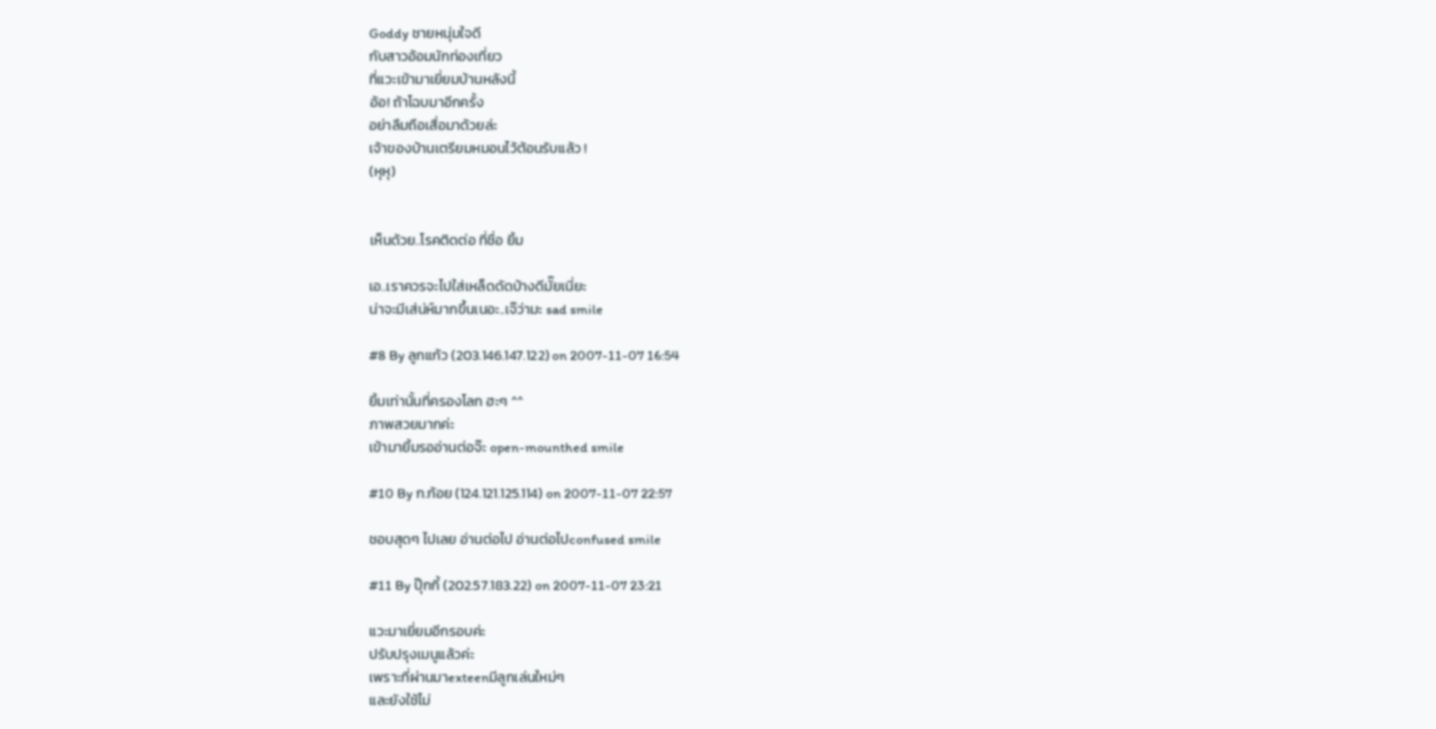Goddy ชายหนุ่มใจดี
กับสาวอ้อมนักท่องเที่ยว
ที่แวะเข้ามาเยี่ยมบ้านหลังนี้
อ้อ! ถ้าโฉบมาอีกครั้ง
อย่าลืมถือเสื่อมาด้วยล่ะ
เจ้าของบ้านเตรียมหมอนไว้ต้อนรับแล้ว !
(หุหุ)


เห็นด้วย..โรคติดต่อ ที่ชื่อ ยิ้ม

เอ..เราควรจะไปใส่เหล็ดดัดบ้างดีมั๊ยเนี่ยะ
น่าจะมีเส่น่ห์มากขึ้นเนอะ..เจ๊ว่ามะ sad smile

#8 By ลูกแก้ว (203.146.147.122) on 2007-11-07 16:54

ยิ้มเท่านั้นที่ครองโลก ฮะๆ ^^
ภาพสวยมากค่ะ
เข้ามายิ้มรออ่านต่อจ๊ะ open-mounthed smile

#10 By ก.ก้อย (124.121.125.114) on 2007-11-07 22:57

ชอบสุดๆ ไปเลย อ่านต่อไป อ่านต่อไปconfused smile

#11 By ปุ๊กกี้ (202.57.183.22) on 2007-11-07 23:21

แวะมาเยี่ยมอีกรอบค่ะ
ปรับปรุงเมนูแล้วค่ะ
เพราะที่ผ่านมาexteenมีลูกเล่นใหม่ๆ
และยังใช้ไม่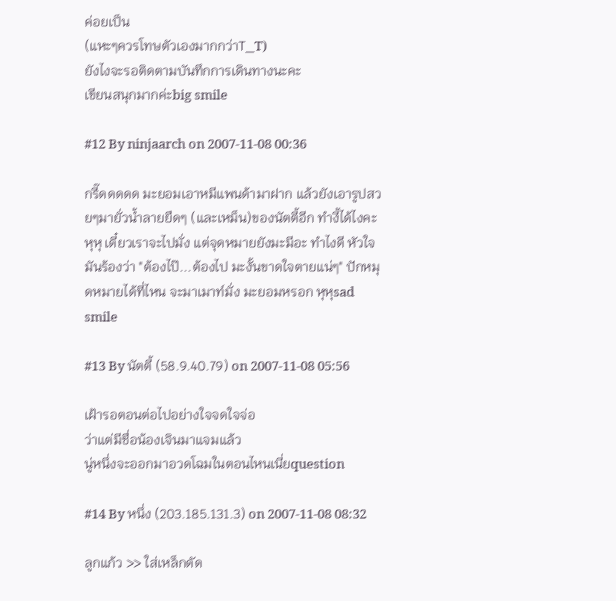ค่อยเป็น
(แหะๆควรโทษตัวเองมากกว่าT_T)
ยังไงจะรอติดตามบันทึกการเดินทางนะคะ
เขียนสนุกมากค่ะbig smile

#12 By ninjaarch on 2007-11-08 00:36

กรี๊ดดดดด มะยอมเอาหมีแพนด้ามาฝาก แล้วยังเอารูปสวยๆมายั่วน้ำลายยืดๆ (และเหม็น)ของนัตตี้อีก ทำงี้ได้ไงคะ หุหุ เดี๋ยวเราจะไปมั่ง แต่จุดหมายยังมะมีอะ ทำไงดี หัวใจมันร้องว่า "ต้องไป๊...ต้องไป มะงั้นขาดใจตายแน่ๆ" ปักหมุดหมายได้ที่ไหน จะมาเมาท์มั่ง มะยอมหรอก หุหุsad smile

#13 By นัตตี้ (58.9.40.79) on 2007-11-08 05:56

เฝ้ารอตอนต่อไปอย่างใจจดใจจ่อ
ว่าแต่มีชื่อน้องเจินมาแจมแล้ว
นู่หนึ่งจะออกมาอวดโฉมในตอนไหนเนี่ยquestion

#14 By หนึ่ง (203.185.131.3) on 2007-11-08 08:32

ลูกแก้ว >> ใส่เหล็กดัด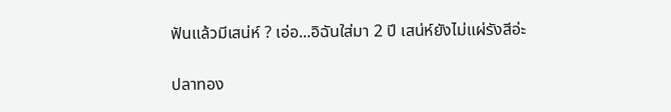ฟันแล้วมีเสน่ห์ ? เอ่อ...อิฉันใส่มา 2 ปี เสน่ห์ยังไม่แผ่รังสีอ่ะ

ปลาทอง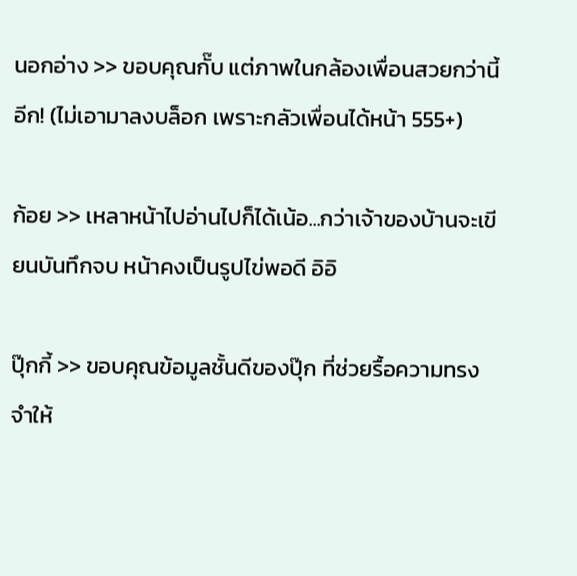นอกอ่าง >> ขอบคุณกั๊บ แต่ภาพในกล้องเพื่อนสวยกว่านี้อีก! (ไม่เอามาลงบล็อก เพราะกลัวเพื่อนได้หน้า 555+)

ก้อย >> เหลาหน้าไปอ่านไปก็ได้เน้อ...กว่าเจ้าของบ้านจะเขียนบันทึกจบ หน้าคงเป็นรูปไข่พอดี อิอิ

ปุ๊กกี้ >> ขอบคุณข้อมูลชั้นดีของปุ๊ก ที่ช่วยรื้อความทรงจำให้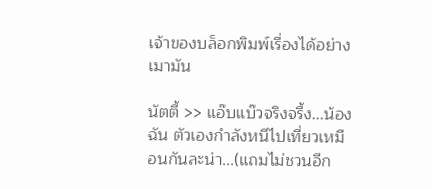เจ้าของบล็อกพิมพ์เรื่องได้อย่างเมามัน

นัตตี้ >> แอ๊บแบ๊วจริงจรี้ง...น้องฉัน ตัวเองกำลังหนีไปเที่ยวเหมือนกันละน่า...(แถมไม่ชวนอีก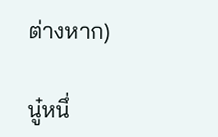ต่างหาก)

นู๋หนึ่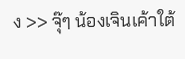ง >> จุ๊ๆ น้องเจินเค้าใต้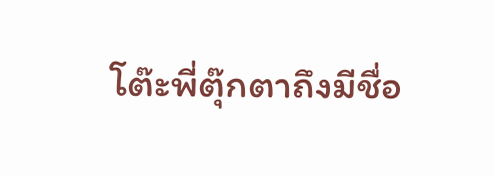โต๊ะพี่ตุ๊กตาถึงมีชื่อ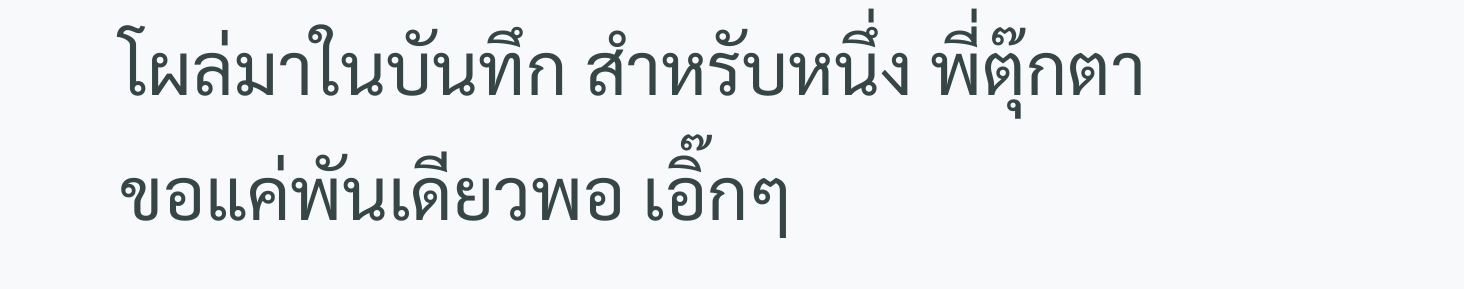โผล่มาในบันทึก สำหรับหนึ่ง พี่ตุ๊กตาขอแค่พันเดียวพอ เอิ๊กๆ